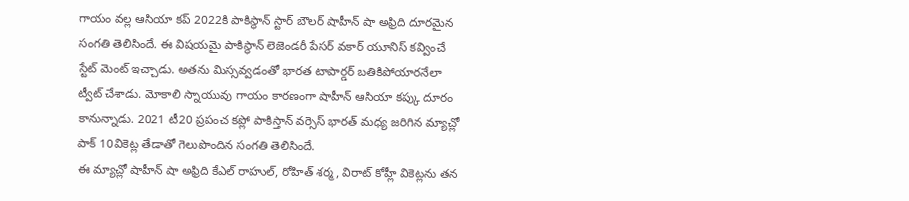గాయం వల్ల ఆసియా కప్ 2022కి పాకిస్థాన్ స్టార్ బౌలర్ షాహీన్ షా అఫ్రిది దూరమైన సంగతి తెలిసిందే. ఈ విషయమై పాకిస్థాన్ లెజెండరీ పేసర్ వకార్ యూనిస్ కవ్వించే స్టేట్ మెంట్ ఇచ్చాడు. అతను మిస్సవ్వడంతో భారత టాపార్డర్ బతికిపోయారనేలా ట్వీట్ చేశాడు. మోకాలి స్నాయువు గాయం కారణంగా షాహీన్ ఆసియా కప్కు దూరం కానున్నాడు. 2021 టీ20 ప్రపంచ కప్లో పాకిస్తాన్ వర్సెస్ భారత్ మధ్య జరిగిన మ్యాచ్లో పాక్ 10వికెట్ల తేడాతో గెలుపొందిన సంగతి తెలిసిందే.
ఈ మ్యాచ్లో షాహీన్ షా అఫ్రిది కేఎల్ రాహుల్, రోహిత్ శర్మ, విరాట్ కోహ్లీ వికెట్లను తన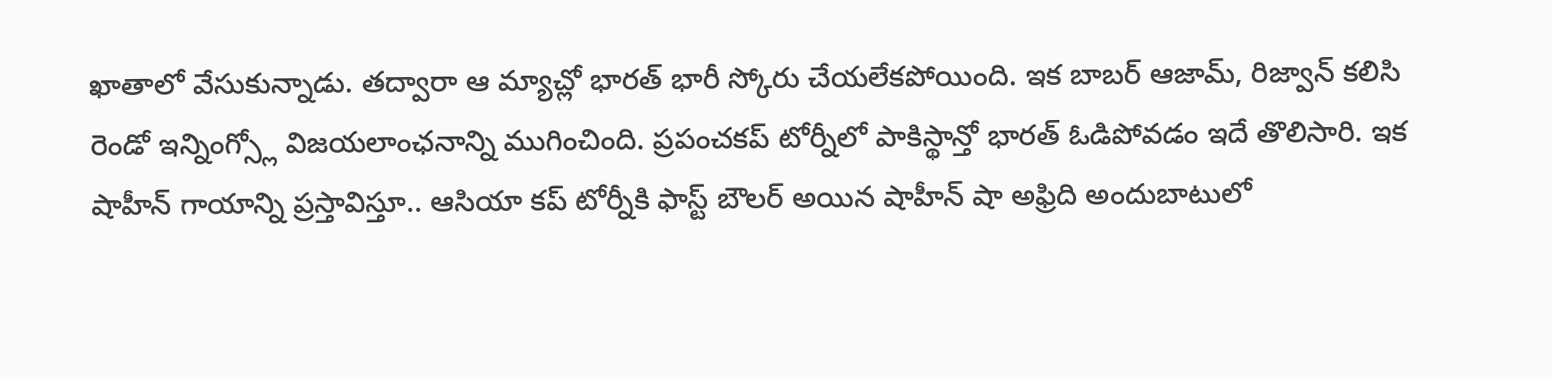ఖాతాలో వేసుకున్నాడు. తద్వారా ఆ మ్యాచ్లో భారత్ భారీ స్కోరు చేయలేకపోయింది. ఇక బాబర్ ఆజామ్, రిజ్వాన్ కలిసి రెండో ఇన్నింగ్స్లో విజయలాంఛనాన్ని ముగించింది. ప్రపంచకప్ టోర్నీలో పాకిస్థాన్తో భారత్ ఓడిపోవడం ఇదే తొలిసారి. ఇక షాహీన్ గాయాన్ని ప్రస్తావిస్తూ.. ఆసియా కప్ టోర్నీకి ఫాస్ట్ బౌలర్ అయిన షాహీన్ షా అఫ్రిది అందుబాటులో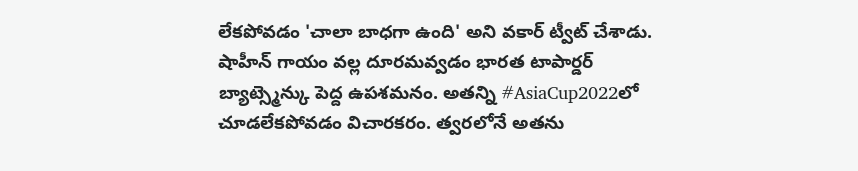లేకపోవడం 'చాలా బాధగా ఉంది' అని వకార్ ట్వీట్ చేశాడు.
షాహీన్ గాయం వల్ల దూరమవ్వడం భారత టాపార్డర్ బ్యాట్స్మెన్కు పెద్ద ఉపశమనం. అతన్ని #AsiaCup2022లో చూడలేకపోవడం విచారకరం. త్వరలోనే అతను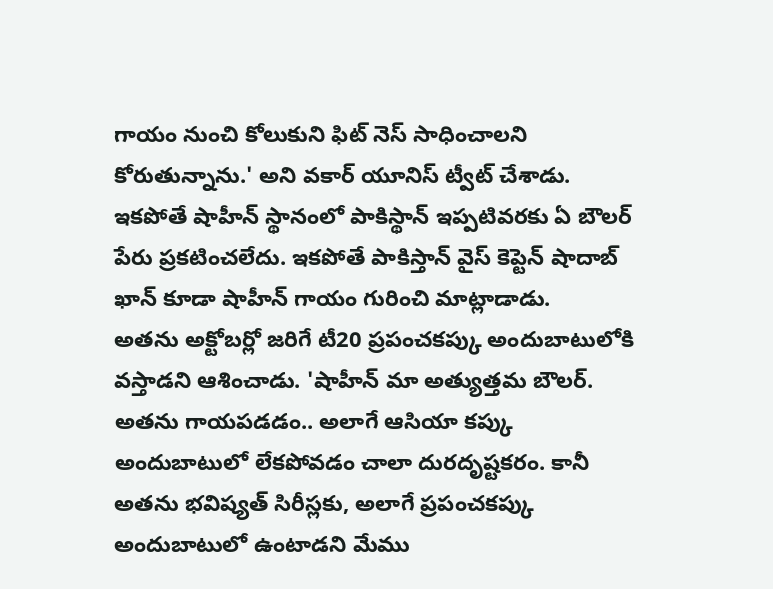గాయం నుంచి కోలుకుని ఫిట్ నెస్ సాధించాలని కోరుతున్నాను.' అని వకార్ యూనిస్ ట్వీట్ చేశాడు. ఇకపోతే షాహీన్ స్థానంలో పాకిస్థాన్ ఇప్పటివరకు ఏ బౌలర్ పేరు ప్రకటించలేదు. ఇకపోతే పాకిస్తాన్ వైస్ కెప్టెన్ షాదాబ్ ఖాన్ కూడా షాహీన్ గాయం గురించి మాట్లాడాడు.
అతను అక్టోబర్లో జరిగే టీ20 ప్రపంచకప్కు అందుబాటులోకి వస్తాడని ఆశించాడు. 'షాహీన్ మా అత్యుత్తమ బౌలర్. అతను గాయపడడం.. అలాగే ఆసియా కప్కు అందుబాటులో లేకపోవడం చాలా దురదృష్టకరం. కానీ అతను భవిష్యత్ సిరీస్లకు, అలాగే ప్రపంచకప్కు అందుబాటులో ఉంటాడని మేము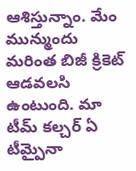ఆశిస్తున్నాం. మేం మున్ముందు మరింత బిజీ క్రికెట్ ఆడవలసి ఉంటుంది. మా టీమ్ కల్చర్ ఏ టీమ్పైనా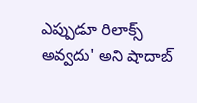ఎప్పుడూ రిలాక్స్ అవ్వదు' అని షాదాబ్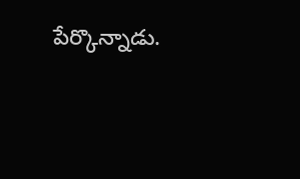పేర్కొన్నాడు.